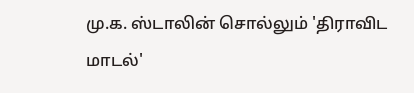மு.க. ஸ்டாலின் சொல்லும் 'திராவிட மாடல்'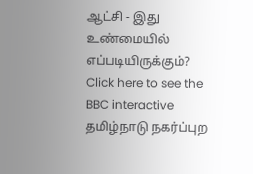ஆட்சி - இது உண்மையில் எப்படியிருக்கும்?
Click here to see the BBC interactive
தமிழ்நாடு நகர்ப்புற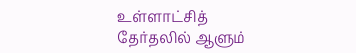உள்ளாட்சித் தேர்தலில் ஆளும்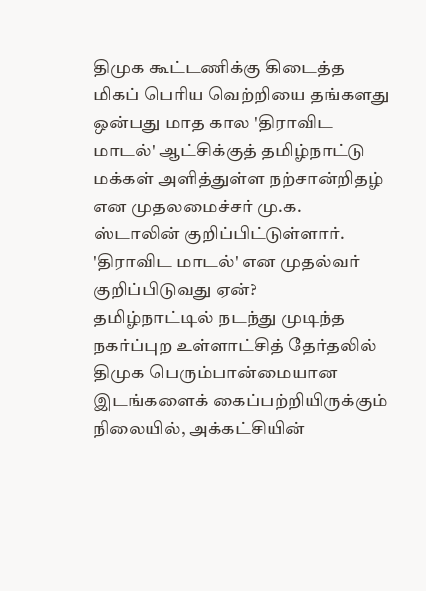திமுக கூட்டணிக்கு கிடைத்த மிகப் பெரிய வெற்றியை தங்களது ஒன்பது மாத கால 'திராவிட மாடல்' ஆட்சிக்குத் தமிழ்நாட்டு மக்கள் அளித்துள்ள நற்சான்றிதழ் என முதலமைச்சர் மு.க. ஸ்டாலின் குறிப்பிட்டுள்ளார். 'திராவிட மாடல்' என முதல்வர் குறிப்பிடுவது ஏன்?
தமிழ்நாட்டில் நடந்து முடிந்த நகர்ப்புற உள்ளாட்சித் தேர்தலில் திமுக பெரும்பான்மையான இடங்களைக் கைப்பற்றியிருக்கும் நிலையில், அக்கட்சியின்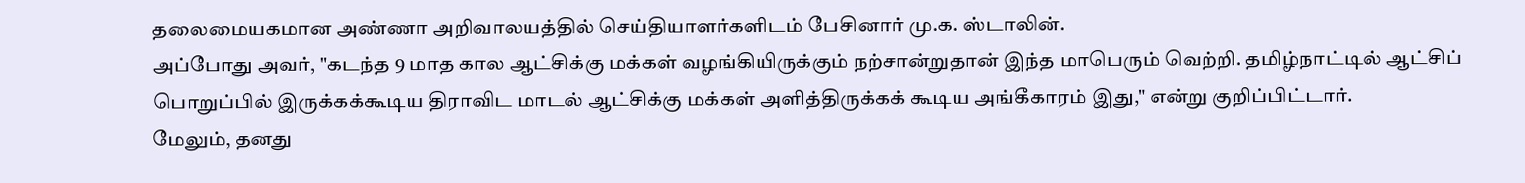தலைமையகமான அண்ணா அறிவாலயத்தில் செய்தியாளர்களிடம் பேசினார் மு.க. ஸ்டாலின்.
அப்போது அவர், "கடந்த 9 மாத கால ஆட்சிக்கு மக்கள் வழங்கியிருக்கும் நற்சான்றுதான் இந்த மாபெரும் வெற்றி. தமிழ்நாட்டில் ஆட்சிப் பொறுப்பில் இருக்கக்கூடிய திராவிட மாடல் ஆட்சிக்கு மக்கள் அளித்திருக்கக் கூடிய அங்கீகாரம் இது," என்று குறிப்பிட்டார்.
மேலும், தனது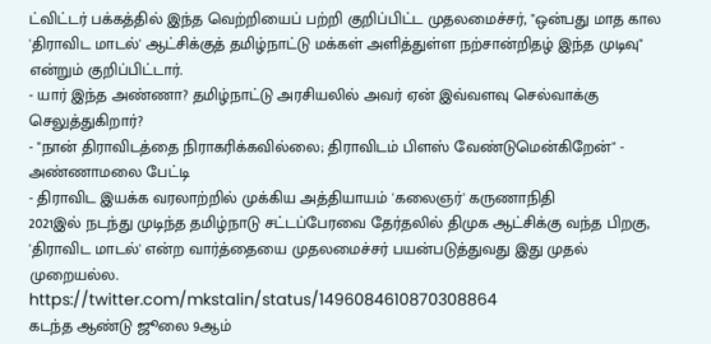ட்விட்டர் பக்கத்தில் இந்த வெற்றியைப் பற்றி குறிப்பிட்ட முதலமைச்சர், "ஒன்பது மாத கால 'திராவிட மாடல்' ஆட்சிக்குத் தமிழ்நாட்டு மக்கள் அளித்துள்ள நற்சான்றிதழ் இந்த முடிவு" என்றும் குறிப்பிட்டார்.
- யார் இந்த அண்ணா? தமிழ்நாட்டு அரசியலில் அவர் ஏன் இவ்வளவு செல்வாக்கு செலுத்துகிறார்?
- "நான் திராவிடத்தை நிராகரிக்கவில்லை; திராவிடம் பிளஸ் வேண்டுமென்கிறேன்" - அண்ணாமலை பேட்டி
- திராவிட இயக்க வரலாற்றில் முக்கிய அத்தியாயம் 'கலைஞர்' கருணாநிதி
2021இல் நடந்து முடிந்த தமிழ்நாடு சட்டப்பேரவை தேர்தலில் திமுக ஆட்சிக்கு வந்த பிறகு, 'திராவிட மாடல்' என்ற வார்த்தையை முதலமைச்சர் பயன்படுத்துவது இது முதல் முறையல்ல.
https://twitter.com/mkstalin/status/1496084610870308864
கடந்த ஆண்டு ஜூலை 9ஆம்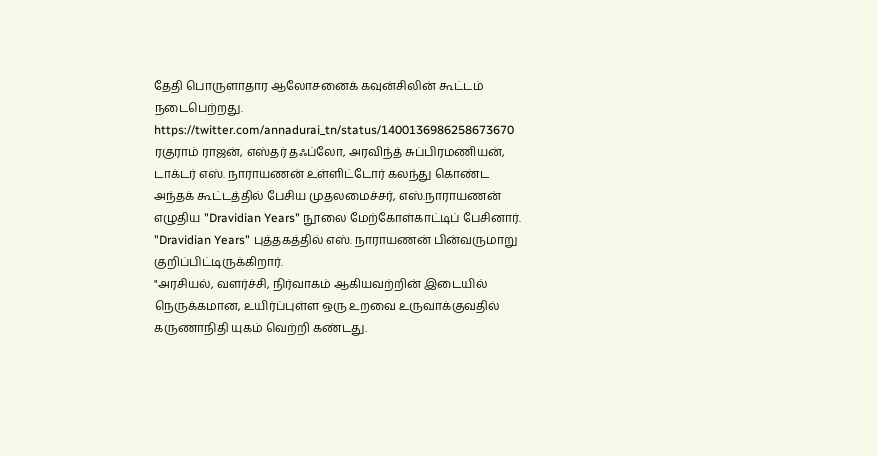தேதி பொருளாதார ஆலோசனைக் கவுன்சிலின் கூட்டம் நடைபெற்றது.
https://twitter.com/annadurai_tn/status/1400136986258673670
ரகுராம் ராஜன், எஸ்தர் தஃப்லோ, அரவிந்த் சுப்பிரமணியன், டாக்டர் எஸ். நாராயணன் உள்ளிட்டோர் கலந்து கொண்ட அந்தக் கூட்டத்தில் பேசிய முதலமைச்சர், எஸ்.நாராயணன் எழுதிய "Dravidian Years" நூலை மேற்கோள்காட்டிப் பேசினார்.
"Dravidian Years" புத்தகத்தில் எஸ். நாராயணன் பின்வருமாறு குறிப்பிட்டிருக்கிறார்.
"அரசியல், வளர்ச்சி, நிர்வாகம் ஆகியவற்றின் இடையில் நெருக்கமான, உயிர்ப்புள்ள ஒரு உறவை உருவாக்குவதில் கருணாநிதி யுகம் வெற்றி கண்டது.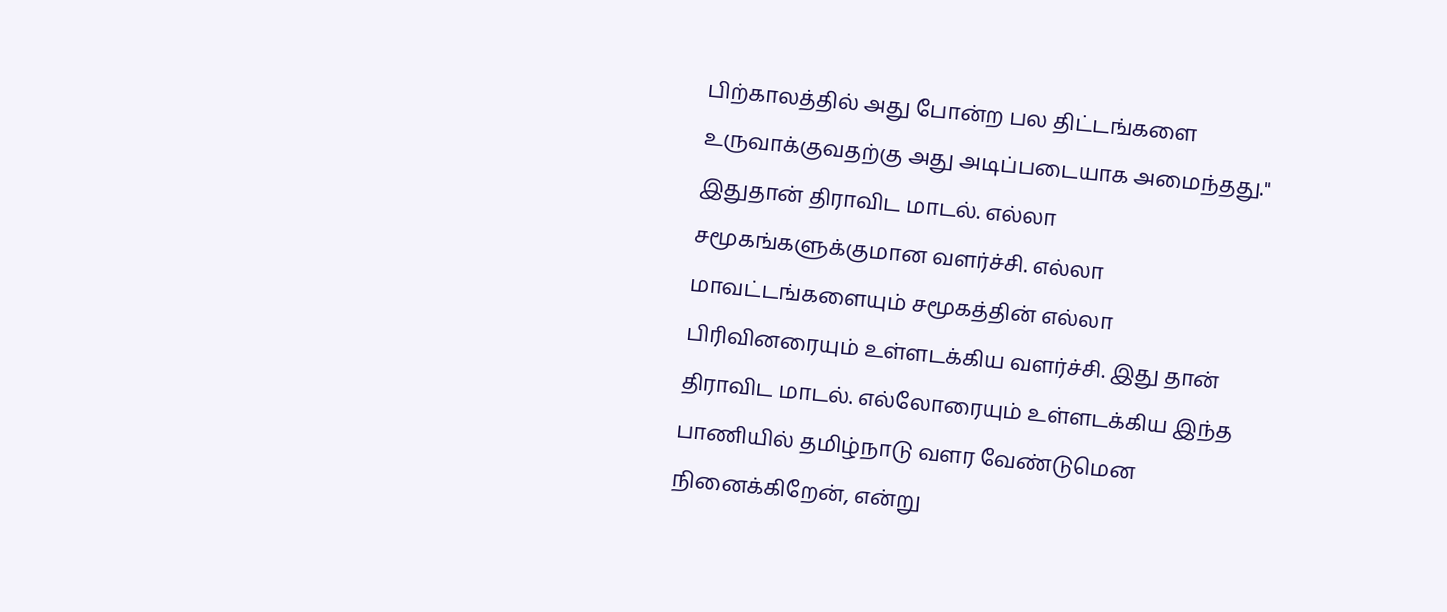பிற்காலத்தில் அது போன்ற பல திட்டங்களை உருவாக்குவதற்கு அது அடிப்படையாக அமைந்தது."
இதுதான் திராவிட மாடல். எல்லா சமூகங்களுக்குமான வளர்ச்சி. எல்லா மாவட்டங்களையும் சமூகத்தின் எல்லா பிரிவினரையும் உள்ளடக்கிய வளர்ச்சி. இது தான் திராவிட மாடல். எல்லோரையும் உள்ளடக்கிய இந்த பாணியில் தமிழ்நாடு வளர வேண்டுமென நினைக்கிறேன், என்று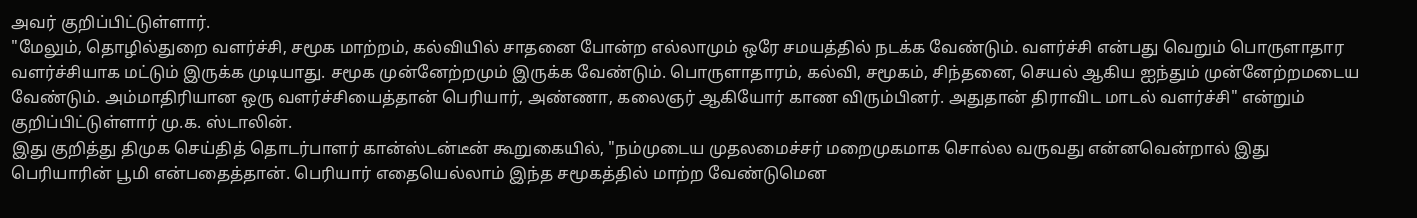அவர் குறிப்பிட்டுள்ளார்.
"மேலும், தொழில்துறை வளர்ச்சி, சமூக மாற்றம், கல்வியில் சாதனை போன்ற எல்லாமும் ஒரே சமயத்தில் நடக்க வேண்டும். வளர்ச்சி என்பது வெறும் பொருளாதார வளர்ச்சியாக மட்டும் இருக்க முடியாது. சமூக முன்னேற்றமும் இருக்க வேண்டும். பொருளாதாரம், கல்வி, சமூகம், சிந்தனை, செயல் ஆகிய ஐந்தும் முன்னேற்றமடைய வேண்டும். அம்மாதிரியான ஒரு வளர்ச்சியைத்தான் பெரியார், அண்ணா, கலைஞர் ஆகியோர் காண விரும்பினர். அதுதான் திராவிட மாடல் வளர்ச்சி" என்றும் குறிப்பிட்டுள்ளார் மு.க. ஸ்டாலின்.
இது குறித்து திமுக செய்தித் தொடர்பாளர் கான்ஸ்டன்டீன் கூறுகையில், "நம்முடைய முதலமைச்சர் மறைமுகமாக சொல்ல வருவது என்னவென்றால் இது பெரியாரின் பூமி என்பதைத்தான். பெரியார் எதையெல்லாம் இந்த சமூகத்தில் மாற்ற வேண்டுமென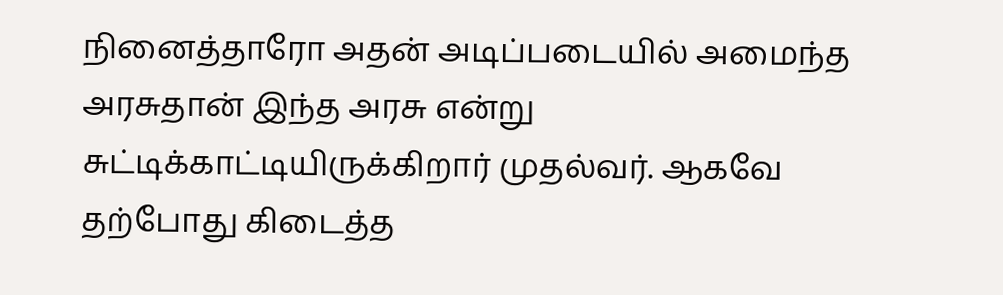நினைத்தாரோ அதன் அடிப்படையில் அமைந்த அரசுதான் இந்த அரசு என்று சுட்டிக்காட்டியிருக்கிறார் முதல்வர். ஆகவே தற்போது கிடைத்த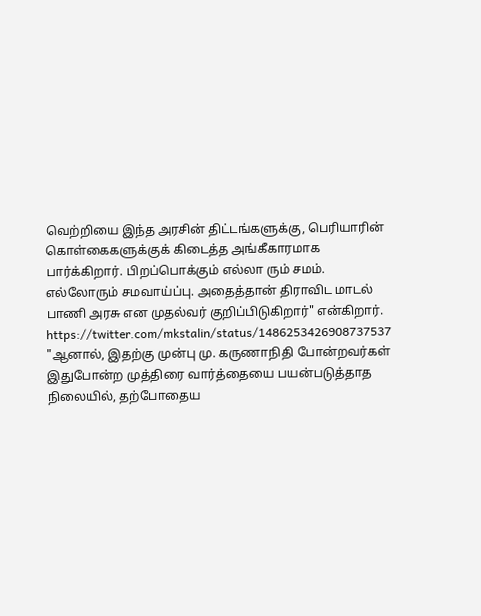வெற்றியை இந்த அரசின் திட்டங்களுக்கு, பெரியாரின் கொள்கைகளுக்குக் கிடைத்த அங்கீகாரமாக பார்க்கிறார். பிறப்பொக்கும் எல்லா ரும் சமம். எல்லோரும் சமவாய்ப்பு. அதைத்தான் திராவிட மாடல் பாணி அரசு என முதல்வர் குறிப்பிடுகிறார்" என்கிறார்.
https://twitter.com/mkstalin/status/1486253426908737537
"ஆனால், இதற்கு முன்பு மு. கருணாநிதி போன்றவர்கள் இதுபோன்ற முத்திரை வார்த்தையை பயன்படுத்தாத நிலையில், தற்போதைய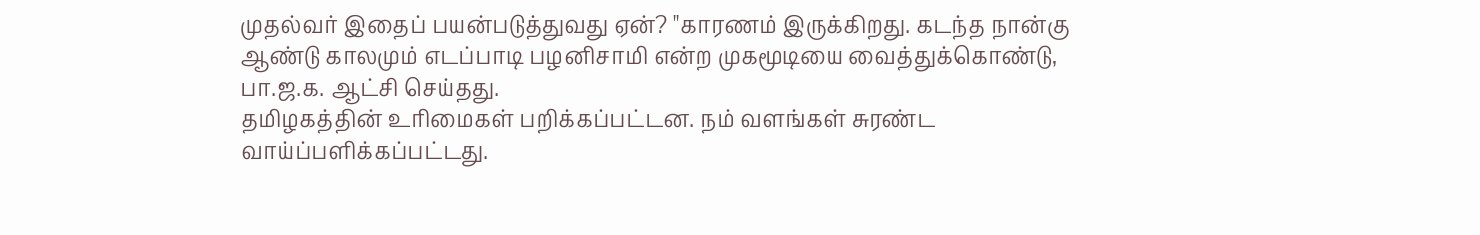முதல்வர் இதைப் பயன்படுத்துவது ஏன்? "காரணம் இருக்கிறது. கடந்த நான்கு ஆண்டு காலமும் எடப்பாடி பழனிசாமி என்ற முகமூடியை வைத்துக்கொண்டு, பா.ஜ.க. ஆட்சி செய்தது.
தமிழகத்தின் உரிமைகள் பறிக்கப்பட்டன. நம் வளங்கள் சுரண்ட வாய்ப்பளிக்கப்பட்டது.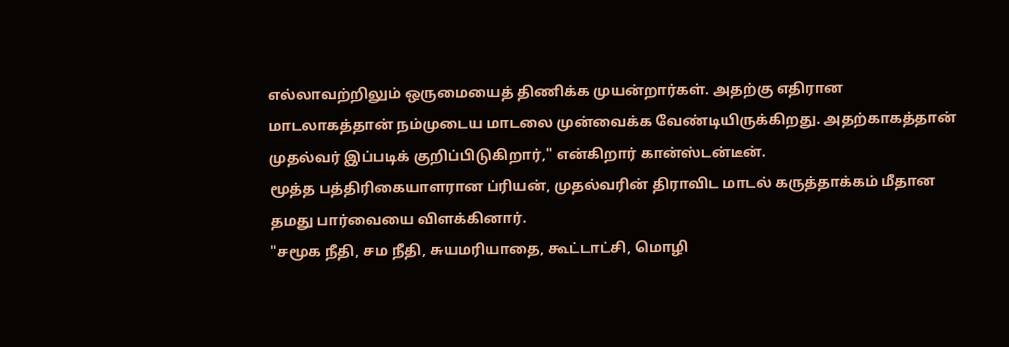எல்லாவற்றிலும் ஒருமையைத் திணிக்க முயன்றார்கள். அதற்கு எதிரான மாடலாகத்தான் நம்முடைய மாடலை முன்வைக்க வேண்டியிருக்கிறது. அதற்காகத்தான் முதல்வர் இப்படிக் குறிப்பிடுகிறார்," என்கிறார் கான்ஸ்டன்டீன்.
மூத்த பத்திரிகையாளரான ப்ரியன், முதல்வரின் திராவிட மாடல் கருத்தாக்கம் மீதான தமது பார்வையை விளக்கினார்.
"சமூக நீதி, சம நீதி, சுயமரியாதை, கூட்டாட்சி, மொழி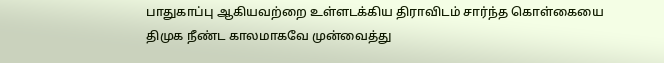பாதுகாப்பு ஆகியவற்றை உள்ளடக்கிய திராவிடம் சார்ந்த கொள்கையை திமுக நீண்ட காலமாகவே முன்வைத்து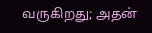வருகிறது; அதன்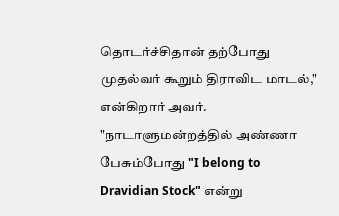தொடர்ச்சிதான் தற்போது முதல்வர் கூறும் திராவிட மாடல்," என்கிறார் அவர்.
"நாடாளுமன்றத்தில் அண்ணா பேசும்போது "I belong to Dravidian Stock" என்று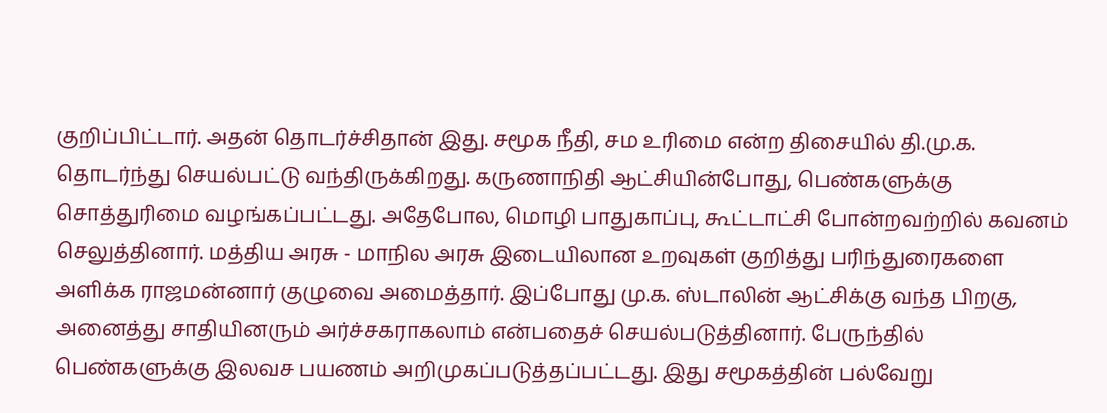குறிப்பிட்டார். அதன் தொடர்ச்சிதான் இது. சமூக நீதி, சம உரிமை என்ற திசையில் தி.மு.க. தொடர்ந்து செயல்பட்டு வந்திருக்கிறது. கருணாநிதி ஆட்சியின்போது, பெண்களுக்கு சொத்துரிமை வழங்கப்பட்டது. அதேபோல, மொழி பாதுகாப்பு, கூட்டாட்சி போன்றவற்றில் கவனம் செலுத்தினார். மத்திய அரசு - மாநில அரசு இடையிலான உறவுகள் குறித்து பரிந்துரைகளை அளிக்க ராஜமன்னார் குழுவை அமைத்தார். இப்போது மு.க. ஸ்டாலின் ஆட்சிக்கு வந்த பிறகு, அனைத்து சாதியினரும் அர்ச்சகராகலாம் என்பதைச் செயல்படுத்தினார். பேருந்தில் பெண்களுக்கு இலவச பயணம் அறிமுகப்படுத்தப்பட்டது. இது சமூகத்தின் பல்வேறு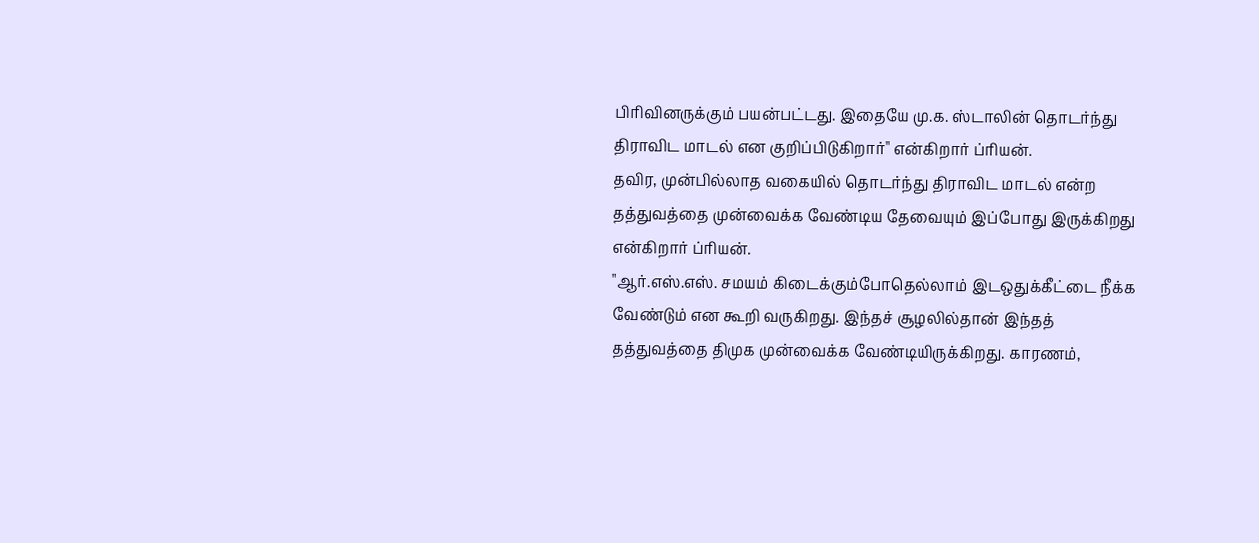பிரிவினருக்கும் பயன்பட்டது. இதையே மு.க. ஸ்டாலின் தொடர்ந்து திராவிட மாடல் என குறிப்பிடுகிறார்" என்கிறார் ப்ரியன்.
தவிர, முன்பில்லாத வகையில் தொடர்ந்து திராவிட மாடல் என்ற தத்துவத்தை முன்வைக்க வேண்டிய தேவையும் இப்போது இருக்கிறது என்கிறார் ப்ரியன்.
"ஆர்.எஸ்.எஸ். சமயம் கிடைக்கும்போதெல்லாம் இடஒதுக்கீட்டை நீக்க வேண்டும் என கூறி வருகிறது. இந்தச் சூழலில்தான் இந்தத் தத்துவத்தை திமுக முன்வைக்க வேண்டியிருக்கிறது. காரணம்,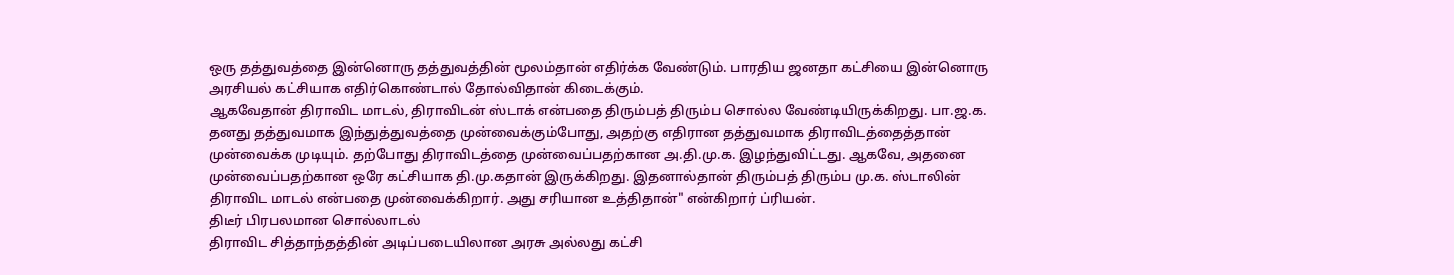ஒரு தத்துவத்தை இன்னொரு தத்துவத்தின் மூலம்தான் எதிர்க்க வேண்டும். பாரதிய ஜனதா கட்சியை இன்னொரு அரசியல் கட்சியாக எதிர்கொண்டால் தோல்விதான் கிடைக்கும்.
ஆகவேதான் திராவிட மாடல், திராவிடன் ஸ்டாக் என்பதை திரும்பத் திரும்ப சொல்ல வேண்டியிருக்கிறது. பா.ஜ.க. தனது தத்துவமாக இந்துத்துவத்தை முன்வைக்கும்போது, அதற்கு எதிரான தத்துவமாக திராவிடத்தைத்தான் முன்வைக்க முடியும். தற்போது திராவிடத்தை முன்வைப்பதற்கான அ.தி.மு.க. இழந்துவிட்டது. ஆகவே, அதனை முன்வைப்பதற்கான ஒரே கட்சியாக தி.மு.கதான் இருக்கிறது. இதனால்தான் திரும்பத் திரும்ப மு.க. ஸ்டாலின் திராவிட மாடல் என்பதை முன்வைக்கிறார். அது சரியான உத்திதான்" என்கிறார் ப்ரியன்.
திடீர் பிரபலமான சொல்லாடல்
திராவிட சித்தாந்தத்தின் அடிப்படையிலான அரசு அல்லது கட்சி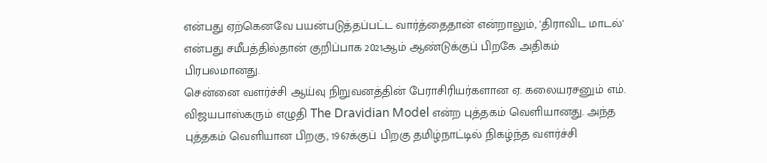என்பது ஏற்கெனவே பயன்படுத்தப்பட்ட வார்த்தைதான் என்றாலும், 'திராவிட மாடல்' என்பது சமீபத்தில்தான் குறிப்பாக 2021ஆம் ஆண்டுக்குப் பிறகே அதிகம் பிரபலமானது.
சென்னை வளர்ச்சி ஆய்வு நிறுவனத்தின் பேராசிரியர்களான ஏ. கலையரசனும் எம். விஜயபாஸ்கரும் எழுதி The Dravidian Model என்ற புத்தகம் வெளியானது. அந்த புத்தகம் வெளியான பிறகு, 1967க்குப் பிறகு தமிழ்நாட்டில் நிகழ்ந்த வளர்ச்சி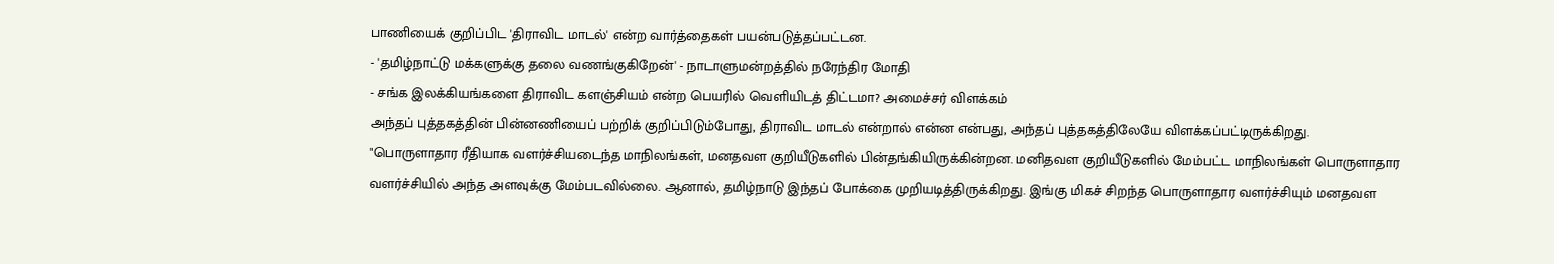பாணியைக் குறிப்பிட 'திராவிட மாடல்' என்ற வார்த்தைகள் பயன்படுத்தப்பட்டன.
- 'தமிழ்நாட்டு மக்களுக்கு தலை வணங்குகிறேன்' - நாடாளுமன்றத்தில் நரேந்திர மோதி
- சங்க இலக்கியங்களை திராவிட களஞ்சியம் என்ற பெயரில் வெளியிடத் திட்டமா? அமைச்சர் விளக்கம்
அந்தப் புத்தகத்தின் பின்னணியைப் பற்றிக் குறிப்பிடும்போது, திராவிட மாடல் என்றால் என்ன என்பது, அந்தப் புத்தகத்திலேயே விளக்கப்பட்டிருக்கிறது.
"பொருளாதார ரீதியாக வளர்ச்சியடைந்த மாநிலங்கள், மனதவள குறியீடுகளில் பின்தங்கியிருக்கின்றன. மனிதவள குறியீடுகளில் மேம்பட்ட மாநிலங்கள் பொருளாதார வளர்ச்சியில் அந்த அளவுக்கு மேம்படவில்லை. ஆனால், தமிழ்நாடு இந்தப் போக்கை முறியடித்திருக்கிறது. இங்கு மிகச் சிறந்த பொருளாதார வளர்ச்சியும் மனதவள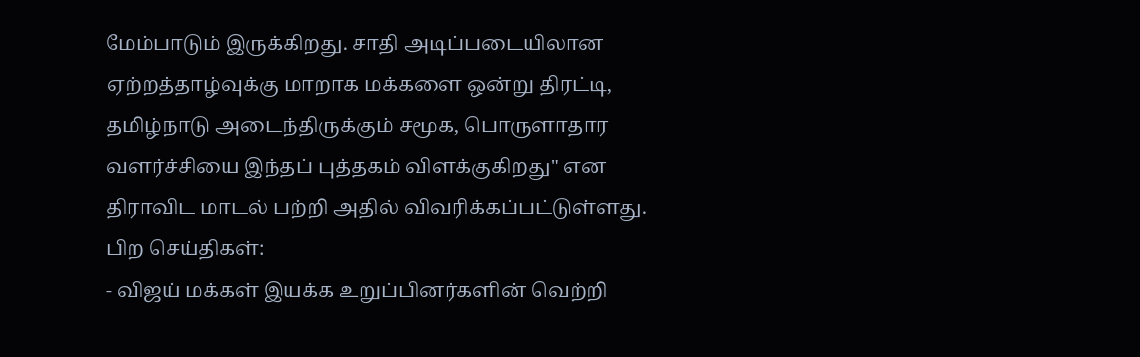மேம்பாடும் இருக்கிறது. சாதி அடிப்படையிலான ஏற்றத்தாழ்வுக்கு மாறாக மக்களை ஒன்று திரட்டி, தமிழ்நாடு அடைந்திருக்கும் சமூக, பொருளாதார வளர்ச்சியை இந்தப் புத்தகம் விளக்குகிறது" என திராவிட மாடல் பற்றி அதில் விவரிக்கப்பட்டுள்ளது.
பிற செய்திகள்:
- விஜய் மக்கள் இயக்க உறுப்பினர்களின் வெற்றி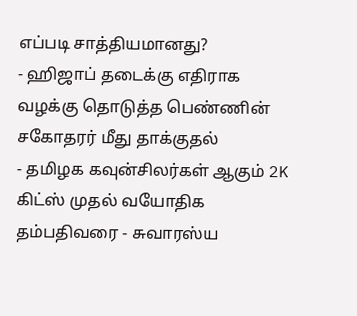எப்படி சாத்தியமானது?
- ஹிஜாப் தடைக்கு எதிராக வழக்கு தொடுத்த பெண்ணின் சகோதரர் மீது தாக்குதல்
- தமிழக கவுன்சிலர்கள் ஆகும் 2K கிட்ஸ் முதல் வயோதிக தம்பதிவரை - சுவாரஸ்ய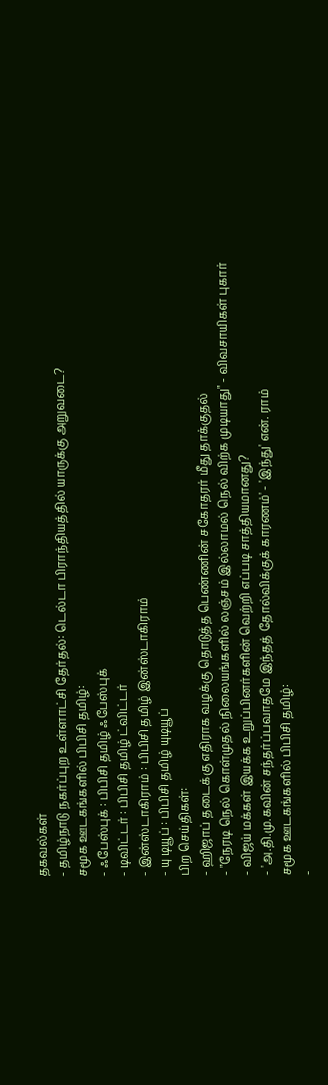தகவல்கள்
- தமிழ்நாடு நகர்ப்புற உள்ளாட்சி தேர்தல்: டெல்டா பிராந்தியத்தில் யாருக்கு அறுவடை?
சமூக ஊடகங்களில் பிபிசி தமிழ்:
- ஃபேஸ்புக் : பிபிசி தமிழ் ஃபேஸ்புக்
- டிவிட்டர் : பிபிசி தமிழ் ட்விட்டர்
- இன்ஸ்டாகிராம் : பிபிசி தமிழ் இன்ஸ்டாகிராம்
- யு டியூப் : பிபிசி தமிழ் யுடியூப்
பிற செய்திகள்:
- ஹிஜாப் தடைக்கு எதிராக வழக்கு தொடுத்த பெண்ணின் சகோதரர் மீது தாக்குதல்
- "நேரடி நெல் கொள்முதல் நிலையங்களில் லஞ்சம் இல்லாமல் நெல் விற்க முடியாது" - விவசாயிகள் புகார்
- விஜய் மக்கள் இயக்க உறுப்பினர்களின் வெற்றி எப்படி சாத்தியமானது?
- 'அ.தி.மு.கவின் சந்தர்ப்பவாதமே இந்தத் தோல்விக்குக் காரணம்' - 'இந்து' என். ராம்
சமூக ஊடகங்களில் பிபிசி தமிழ்:
-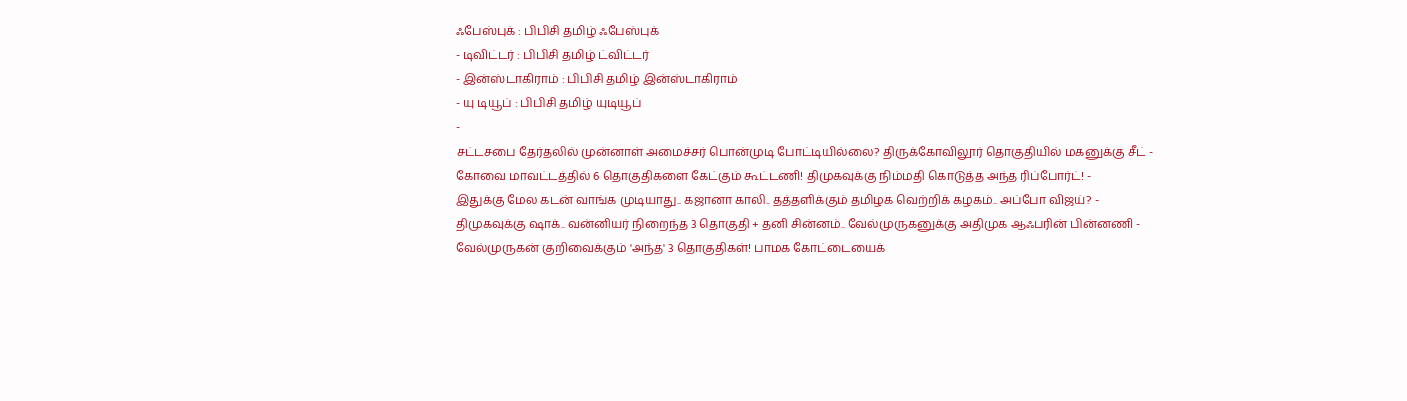ஃபேஸ்புக் : பிபிசி தமிழ் ஃபேஸ்புக்
- டிவிட்டர் : பிபிசி தமிழ் ட்விட்டர்
- இன்ஸ்டாகிராம் : பிபிசி தமிழ் இன்ஸ்டாகிராம்
- யு டியூப் : பிபிசி தமிழ் யுடியூப்
-
சட்டசபை தேர்தலில் முன்னாள் அமைச்சர் பொன்முடி போட்டியில்லை? திருக்கோவிலூர் தொகுதியில் மகனுக்கு சீட் -
கோவை மாவட்டத்தில் 6 தொகுதிகளை கேட்கும் கூட்டணி! திமுகவுக்கு நிம்மதி கொடுத்த அந்த ரிப்போர்ட்! -
இதுக்கு மேல கடன் வாங்க முடியாது.. கஜானா காலி.. தத்தளிக்கும் தமிழக வெற்றிக் கழகம்.. அப்போ விஜய்? -
திமுகவுக்கு ஷாக்.. வன்னியர் நிறைந்த 3 தொகுதி + தனி சின்னம்.. வேல்முருகனுக்கு அதிமுக ஆஃபரின் பின்னணி -
வேல்முருகன் குறிவைக்கும் 'அந்த' 3 தொகுதிகள்! பாமக கோட்டையைக்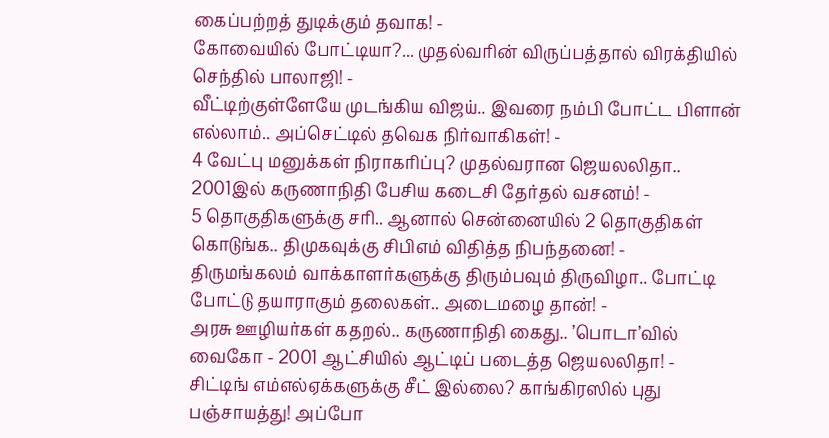கைப்பற்றத் துடிக்கும் தவாக! -
கோவையில் போட்டியா?... முதல்வரின் விருப்பத்தால் விரக்தியில் செந்தில் பாலாஜி! -
வீட்டிற்குள்ளேயே முடங்கிய விஜய்.. இவரை நம்பி போட்ட பிளான் எல்லாம்.. அப்செட்டில் தவெக நிர்வாகிகள்! -
4 வேட்பு மனுக்கள் நிராகரிப்பு? முதல்வரான ஜெயலலிதா.. 2001இல் கருணாநிதி பேசிய கடைசி தேர்தல் வசனம்! -
5 தொகுதிகளுக்கு சரி.. ஆனால் சென்னையில் 2 தொகுதிகள் கொடுங்க.. திமுகவுக்கு சிபிஎம் விதித்த நிபந்தனை! -
திருமங்கலம் வாக்காளர்களுக்கு திரும்பவும் திருவிழா.. போட்டி போட்டு தயாராகும் தலைகள்.. அடைமழை தான்! -
அரசு ஊழியர்கள் கதறல்.. கருணாநிதி கைது.. ’பொடா’வில் வைகோ - 2001 ஆட்சியில் ஆட்டிப் படைத்த ஜெயலலிதா! -
சிட்டிங் எம்எல்ஏக்களுக்கு சீட் இல்லை? காங்கிரஸில் புது பஞ்சாயத்து! அப்போ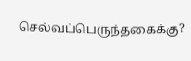செல்வப்பெருந்தகைக்கு?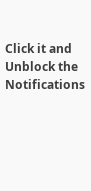Click it and Unblock the Notifications